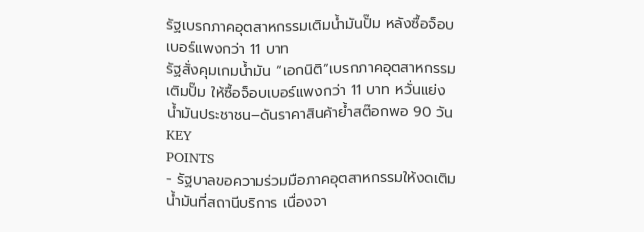รัฐเบรกภาคอุตสาหกรรมเติมน้ำมันปั๊ม หลังซื้อจ็อบเบอร์แพงกว่า 11 บาท
รัฐสั่งคุมเกมน้ำมัน “เอกนิติ”เบรกภาคอุตสาหกรรมเติมปั๊ม ให้ซื้อจ็อบเบอร์แพงกว่า 11 บาท หวั่นแย่งน้ำมันประชาชน–ดันราคาสินค้าย้ำสต๊อกพอ 90 วัน
KEY
POINTS
- รัฐบาลขอความร่วมมือภาคอุตสาหกรรมให้งดเติมน้ำมันที่สถานีบริการ เนื่องจา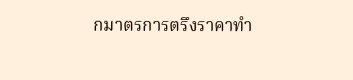กมาตรการตรึงราคาทำ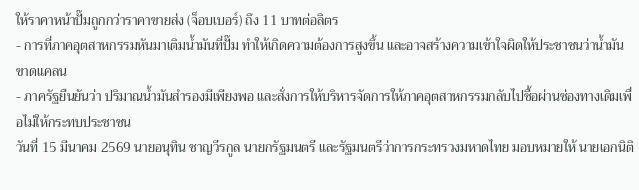ให้ราคาหน้าปั๊มถูกกว่าราคาขายส่ง (จ็อบเบอร์) ถึง 11 บาทต่อลิตร
- การที่ภาคอุตสาหกรรมหันมาเติมน้ำมันที่ปั๊ม ทำให้เกิดความต้องการสูงขึ้น และอาจสร้างความเข้าใจผิดให้ประชาชนว่าน้ำมันขาดแคลน
- ภาครัฐยืนยันว่า ปริมาณน้ำมันสำรองมีเพียงพอ และสั่งการให้บริหารจัดการให้ภาคอุตสาหกรรมกลับไปซื้อผ่านช่องทางเดิมเพื่อไม่ให้กระทบประชาชน
วันที่ 15 มีนาคม 2569 นายอนุทิน ชาญวีรกูล นายกรัฐมนตรี และรัฐมนตรีว่าการกระทรวงมหาดไทย มอบหมายให้ นายเอกนิติ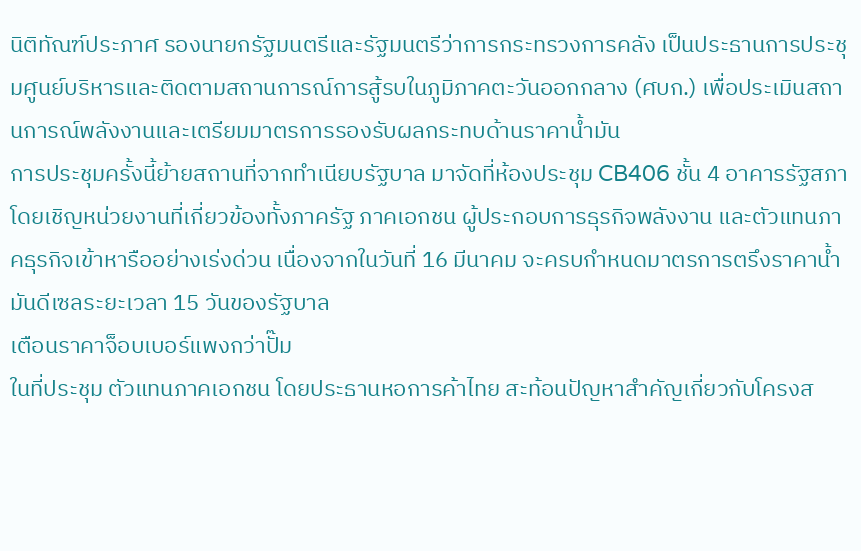นิติทัณฑ์ประภาศ รองนายกรัฐมนตรีและรัฐมนตรีว่าการกระทรวงการคลัง เป็นประธานการประชุมศูนย์บริหารและติดตามสถานการณ์การสู้รบในภูมิภาคตะวันออกกลาง (ศบก.) เพื่อประเมินสถานการณ์พลังงานและเตรียมมาตรการรองรับผลกระทบด้านราคาน้ำมัน
การประชุมครั้งนี้ย้ายสถานที่จากทำเนียบรัฐบาล มาจัดที่ห้องประชุม CB406 ชั้น 4 อาคารรัฐสภา โดยเชิญหน่วยงานที่เกี่ยวข้องทั้งภาครัฐ ภาคเอกชน ผู้ประกอบการธุรกิจพลังงาน และตัวแทนภาคธุรกิจเข้าหารืออย่างเร่งด่วน เนื่องจากในวันที่ 16 มีนาคม จะครบกำหนดมาตรการตรึงราคาน้ำมันดีเซลระยะเวลา 15 วันของรัฐบาล
เตือนราคาจ็อบเบอร์แพงกว่าปั๊ม
ในที่ประชุม ตัวแทนภาคเอกชน โดยประธานหอการค้าไทย สะท้อนปัญหาสำคัญเกี่ยวกับโครงส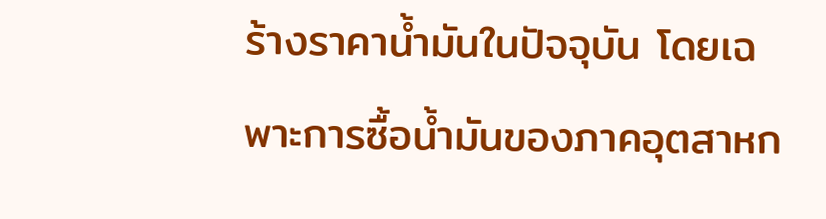ร้างราคาน้ำมันในปัจจุบัน โดยเฉพาะการซื้อน้ำมันของภาคอุตสาหก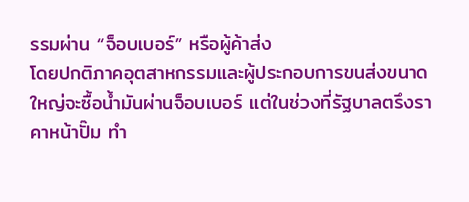รรมผ่าน “จ็อบเบอร์” หรือผู้ค้าส่ง
โดยปกติภาคอุตสาหกรรมและผู้ประกอบการขนส่งขนาดใหญ่จะซื้อน้ำมันผ่านจ็อบเบอร์ แต่ในช่วงที่รัฐบาลตรึงราคาหน้าปั๊ม ทำ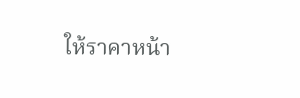ให้ราคาหน้า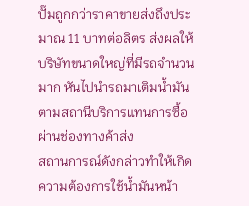ปั๊มถูกกว่าราคาขายส่งถึงประมาณ 11 บาทต่อลิตร ส่งผลให้บริษัทขนาดใหญ่ที่มีรถจำนวนมาก หันไปนำรถมาเติมน้ำมันตามสถานีบริการแทนการซื้อผ่านช่องทางค้าส่ง
สถานการณ์ดังกล่าวทำให้เกิดความต้องการใช้น้ำมันหน้า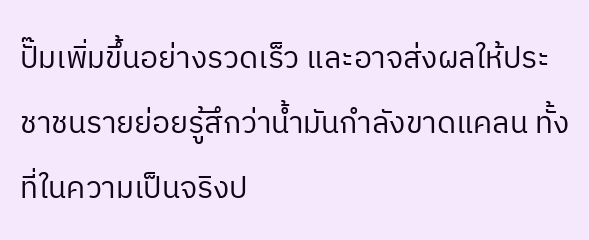ปั๊มเพิ่มขึ้นอย่างรวดเร็ว และอาจส่งผลให้ประชาชนรายย่อยรู้สึกว่าน้ำมันกำลังขาดแคลน ทั้งที่ในความเป็นจริงป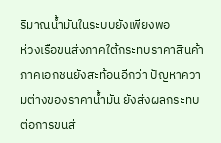ริมาณน้ำมันในระบบยังเพียงพอ
ห่วงเรือขนส่งภาคใต้กระทบราคาสินค้า
ภาคเอกชนยังสะท้อนอีกว่า ปัญหาความต่างของราคาน้ำมัน ยังส่งผลกระทบต่อการขนส่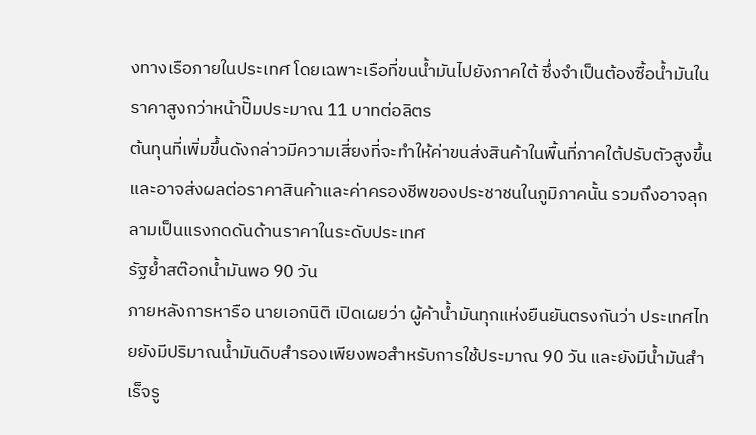งทางเรือภายในประเทศ โดยเฉพาะเรือที่ขนน้ำมันไปยังภาคใต้ ซึ่งจำเป็นต้องซื้อน้ำมันในราคาสูงกว่าหน้าปั๊มประมาณ 11 บาทต่อลิตร
ต้นทุนที่เพิ่มขึ้นดังกล่าวมีความเสี่ยงที่จะทำให้ค่าขนส่งสินค้าในพื้นที่ภาคใต้ปรับตัวสูงขึ้น และอาจส่งผลต่อราคาสินค้าและค่าครองชีพของประชาชนในภูมิภาคนั้น รวมถึงอาจลุกลามเป็นแรงกดดันด้านราคาในระดับประเทศ
รัฐย้ำสต๊อกน้ำมันพอ 90 วัน
ภายหลังการหารือ นายเอกนิติ เปิดเผยว่า ผู้ค้าน้ำมันทุกแห่งยืนยันตรงกันว่า ประเทศไทยยังมีปริมาณน้ำมันดิบสำรองเพียงพอสำหรับการใช้ประมาณ 90 วัน และยังมีน้ำมันสำเร็จรู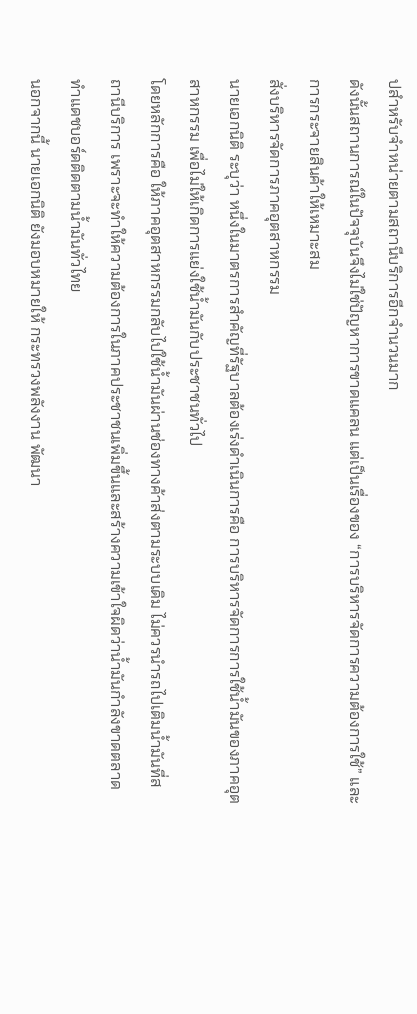ปสำหรับจำหน่ายตามสถานีบริการอีกจำนวนมาก
ดังนั้นสถานการณ์ในปัจจุบันจึงไม่ใช่ปัญหาการขาดแคลน แต่เป็นเรื่องของ “การบริหารจัดการความต้องการใช้” และการกระจายสินค้าให้เหมาะสม
สั่งบริหารจัดการภาคอุตสาหกรรม
นายเอกนิติ ระบุว่า หนึ่งในมาตรการสำคัญที่รัฐบาลต้องเร่งดำเนินการคือ การบริหารจัดการการใช้น้ำมันของภาคอุตสาหกรรม เพื่อไม่ให้เกิดการแย่งใช้น้ำมันกับประชาชนทั่วไป
โดยหลักการคือ ให้ภาคอุตสาหกรรมกลับไปใช้น้ำมันผ่านช่องทางค้าส่งตามระบบเดิม ไม่ควรนำรถไปเติมน้ำมันที่สถานีบริการ เพราะจะทำให้ความต้องการในภาคประชาชนเพิ่มขึ้นและสร้างความเข้าใจผิดว่าน้ำมันกำลังขาดตลาด
ทำแดชบอร์ดติดตามน้ำมันทั่วไทย
นอกจากนี้ นายเอกนิติ ยังมอบหมายให้ กระทรวงพลังงาน พัฒนา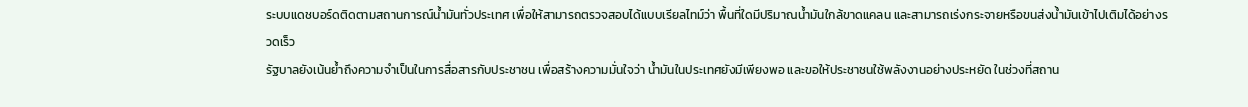ระบบแดชบอร์ดติดตามสถานการณ์น้ำมันทั่วประเทศ เพื่อให้สามารถตรวจสอบได้แบบเรียลไทม์ว่า พื้นที่ใดมีปริมาณน้ำมันใกล้ขาดแคลน และสามารถเร่งกระจายหรือขนส่งน้ำมันเข้าไปเติมได้อย่างรวดเร็ว
รัฐบาลยังเน้นย้ำถึงความจำเป็นในการสื่อสารกับประชาชน เพื่อสร้างความมั่นใจว่า น้ำมันในประเทศยังมีเพียงพอ และขอให้ประชาชนใช้พลังงานอย่างประหยัด ในช่วงที่สถาน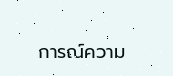การณ์ความ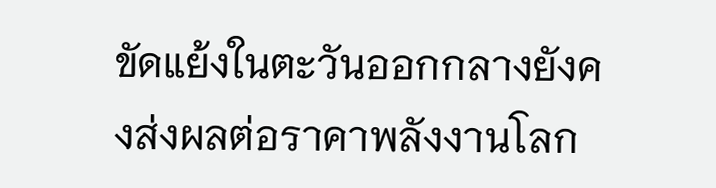ขัดแย้งในตะวันออกกลางยังคงส่งผลต่อราคาพลังงานโลก